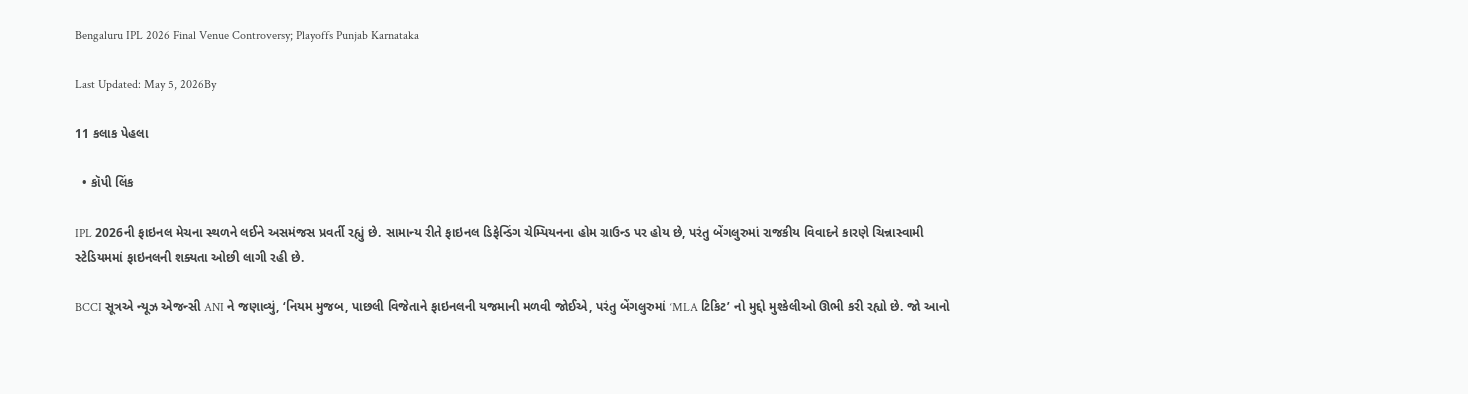Bengaluru IPL 2026 Final Venue Controversy; Playoffs Punjab Karnataka

Last Updated: May 5, 2026By

11 કલાક પેહલા

  • કૉપી લિંક

IPL 2026ની ફાઇનલ મેચના સ્થળને લઈને અસમંજસ પ્રવર્તી રહ્યું છે. સામાન્ય રીતે ફાઇનલ ડિફેન્ડિંગ ચેમ્પિયનના હોમ ગ્રાઉન્ડ પર હોય છે, પરંતુ બેંગલુરુમાં રાજકીય વિવાદને કારણે ચિન્નાસ્વામી સ્ટેડિયમમાં ફાઇનલની શક્યતા ઓછી લાગી રહી છે.

BCCI સૂત્રએ ન્યૂઝ એજન્સી ANI ને જણાવ્યું, ‘નિયમ મુજબ, પાછલી વિજેતાને ફાઇનલની યજમાની મળવી જોઈએ, પરંતુ બેંગલુરુમાં ‘MLA ટિકિટ’ નો મુદ્દો મુશ્કેલીઓ ઊભી કરી રહ્યો છે. જો આનો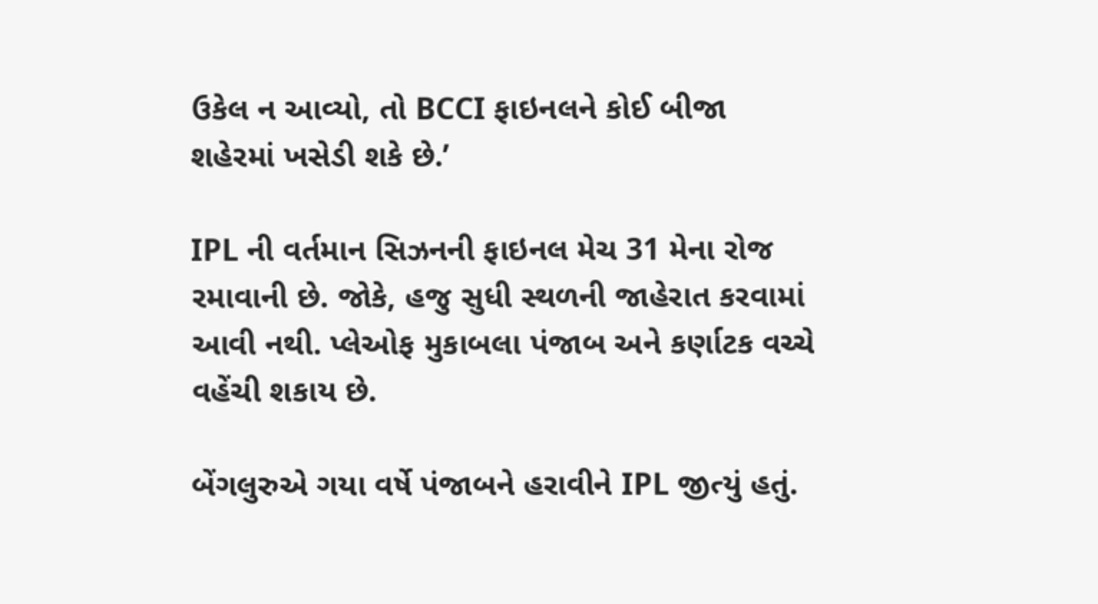ઉકેલ ન આવ્યો, તો BCCI ફાઇનલને કોઈ બીજા શહેરમાં ખસેડી શકે છે.’

IPL ની વર્તમાન સિઝનની ફાઇનલ મેચ 31 મેના રોજ રમાવાની છે. જોકે, હજુ સુધી સ્થળની જાહેરાત કરવામાં આવી નથી. પ્લેઓફ મુકાબલા પંજાબ અને કર્ણાટક વચ્ચે વહેંચી શકાય છે.

બેંગલુરુએ ગયા વર્ષે પંજાબને હરાવીને IPL જીત્યું હતું.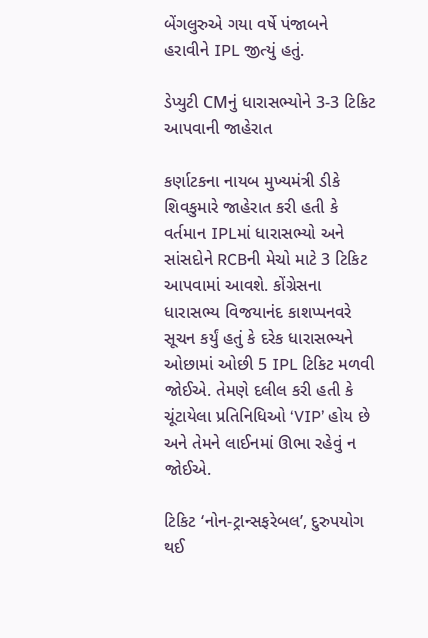બેંગલુરુએ ગયા વર્ષે પંજાબને હરાવીને IPL જીત્યું હતું.

ડેપ્યુટી CMનું ધારાસભ્યોને 3-3 ટિકિટ આપવાની જાહેરાત

કર્ણાટકના નાયબ મુખ્યમંત્રી ડીકે શિવકુમારે જાહેરાત કરી હતી કે વર્તમાન IPLમાં ધારાસભ્યો અને સાંસદોને RCBની મેચો માટે 3 ટિકિટ આપવામાં આવશે. કોંગ્રેસના ધારાસભ્ય વિજયાનંદ કાશપ્પનવરે સૂચન કર્યું હતું કે દરેક ધારાસભ્યને ઓછામાં ઓછી 5 IPL ટિકિટ મળવી જોઈએ. તેમણે દલીલ કરી હતી કે ચૂંટાયેલા પ્રતિનિધિઓ ‘VIP’ હોય છે અને તેમને લાઈનમાં ઊભા રહેવું ન જોઈએ.

ટિકિટ ‘નોન-ટ્રાન્સફરેબલ’, દુરુપયોગ થઈ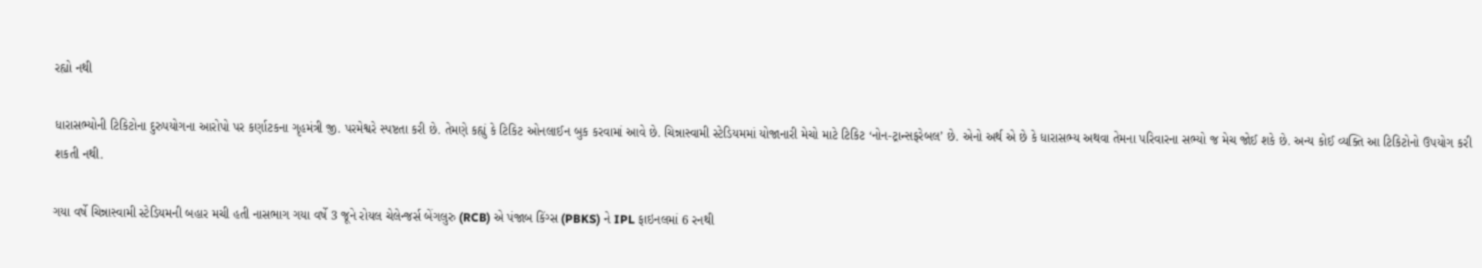રહ્યો નથી

ધારાસભ્યોની ટિકિટોના દુરુપયોગના આરોપો પર કર્ણાટકના ગૃહમંત્રી જી. પરમેશ્વરે સ્પષ્ટતા કરી છે. તેમણે કહ્યું કે ટિકિટ ઓનલાઈન બુક કરવામાં આવે છે. ચિન્નાસ્વામી સ્ટેડિયમમાં યોજાનારી મેચો માટે ટિકિટ ‘નોન-ટ્રાન્સફરેબલ’ છે. એનો અર્થ એ છે કે ધારાસભ્ય અથવા તેમના પરિવારના સભ્યો જ મેચ જોઈ શકે છે. અન્ય કોઈ વ્યક્તિ આ ટિકિટોનો ઉપયોગ કરી શકતી નથી.

ગયા વર્ષે ચિન્નાસ્વામી સ્ટેડિયમની બહાર મચી હતી નાસભાગ ગયા વર્ષે 3 જૂને રોયલ ચેલેન્જર્સ બેંગલુરુ (RCB) એ પંજાબ કિંગ્સ (PBKS) ને IPL ફાઇનલમાં 6 રનથી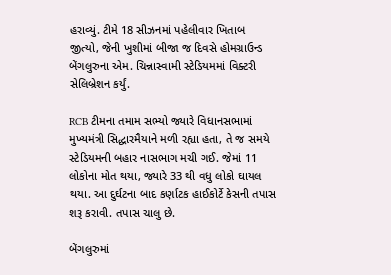હરાવ્યું. ટીમે 18 સીઝનમાં પહેલીવાર ખિતાબ જીત્યો, જેની ખુશીમાં બીજા જ દિવસે હોમગ્રાઉન્ડ બેંગલુરુના એમ. ચિન્નાસ્વામી સ્ટેડિયમમાં વિક્ટરી સેલિબ્રેશન કર્યું.

RCB ટીમના તમામ સભ્યો જ્યારે વિધાનસભામાં મુખ્યમંત્રી સિદ્ધારમૈયાને મળી રહ્યા હતા, તે જ સમયે સ્ટેડિયમની બહાર નાસભાગ મચી ગઈ. જેમાં 11 લોકોના મોત થયા, જ્યારે 33 થી વધુ લોકો ઘાયલ થયા. આ દુર્ઘટના બાદ કર્ણાટક હાઈકોર્ટે કેસની તપાસ શરૂ કરાવી. તપાસ ચાલુ છે.

બેંગલુરુમાં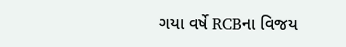ગયા વર્ષે RCBના વિજય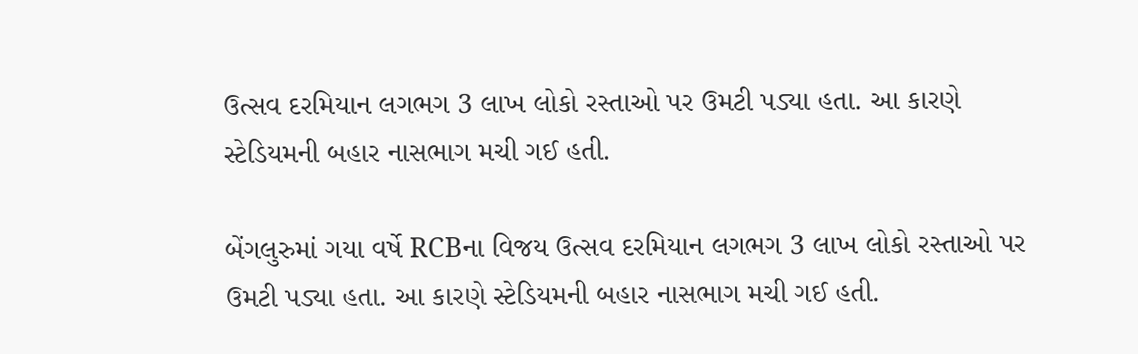ઉત્સવ દરમિયાન લગભગ 3 લાખ લોકો રસ્તાઓ પર ઉમટી પડ્યા હતા. આ કારણે સ્ટેડિયમની બહાર નાસભાગ મચી ગઈ હતી.

બેંગલુરુમાં ગયા વર્ષે RCBના વિજય ઉત્સવ દરમિયાન લગભગ 3 લાખ લોકો રસ્તાઓ પર ઉમટી પડ્યા હતા. આ કારણે સ્ટેડિયમની બહાર નાસભાગ મચી ગઈ હતી.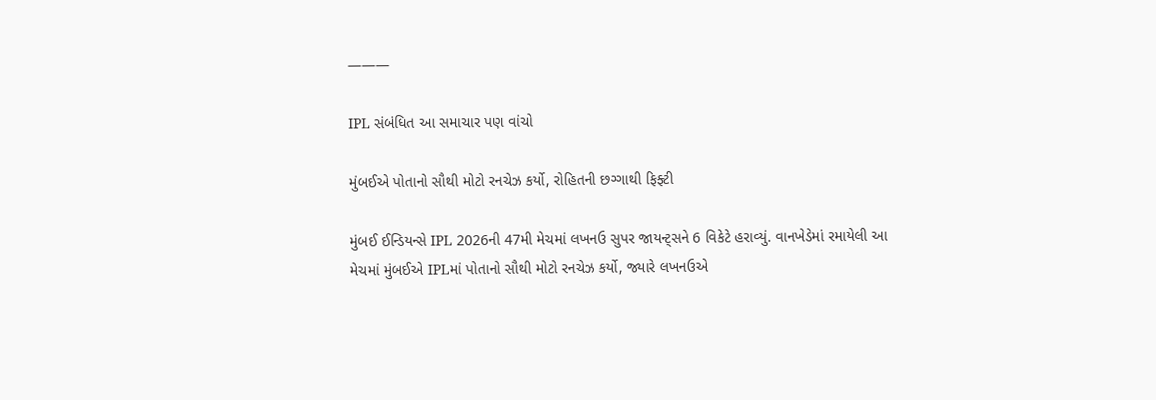———

IPL સંબંધિત આ સમાચાર પણ વાંચો

મુંબઈએ પોતાનો સૌથી મોટો રનચેઝ કર્યો, રોહિતની છગ્ગાથી ફિફ્ટી

મુંબઈ ઈન્ડિયન્સે IPL 2026ની 47મી મેચમાં લખનઉ સુપર જાયન્ટ્સને 6 વિકેટે હરાવ્યું. વાનખેડેમાં રમાયેલી આ મેચમાં મુંબઈએ IPLમાં પોતાનો સૌથી મોટો રનચેઝ કર્યો, જ્યારે લખનઉએ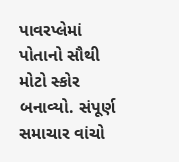પાવરપ્લેમાં પોતાનો સૌથી મોટો સ્કોર બનાવ્યો. સંપૂર્ણ સમાચાર વાંચો